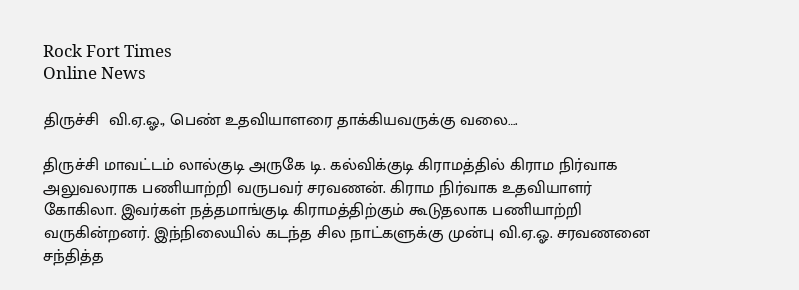Rock Fort Times
Online News

திருச்சி  வி.ஏ.ஓ., பெண் உதவியாளரை தாக்கியவருக்கு வலை….

திருச்சி மாவட்டம் லால்குடி அருகே டி. கல்விக்குடி கிராமத்தில் கிராம நிர்வாக அலுவலராக பணியாற்றி வருபவர் சரவணன். கிராம நிர்வாக உதவியாளர் கோகிலா. இவர்கள் நத்தமாங்குடி கிராமத்திற்கும் கூடுதலாக பணியாற்றி வருகின்றனர். இந்நிலையில் கடந்த சில நாட்களுக்கு முன்பு வி.ஏ.ஓ. சரவணனை சந்தித்த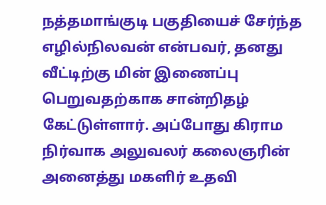நத்தமாங்குடி பகுதியைச் சேர்ந்த எழில்நிலவன் என்பவர், தனது வீட்டிற்கு மின் இணைப்பு பெறுவதற்காக சான்றிதழ் கேட்டுள்ளார். அப்போது கிராம நிர்வாக அலுவலர் கலைஞரின் அனைத்து மகளிர் உதவி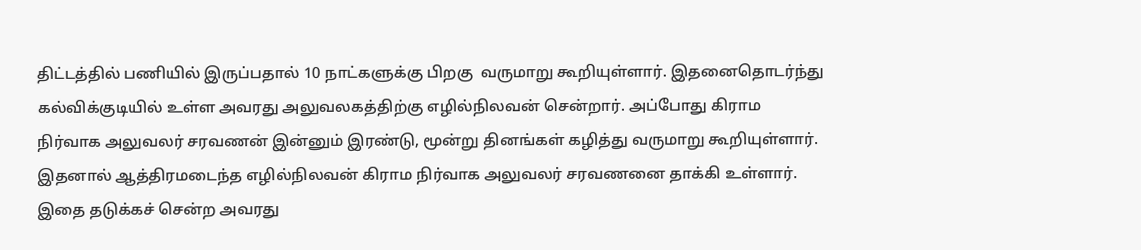திட்டத்தில் பணியில் இருப்பதால் 10 நாட்களுக்கு பிறகு  வருமாறு கூறியுள்ளார். இதனைதொடர்ந்து கல்விக்குடியில் உள்ள அவரது அலுவலகத்திற்கு எழில்நிலவன் சென்றார். அப்போது கிராம நிர்வாக அலுவலர் சரவணன் இன்னும் இரண்டு, மூன்று தினங்கள் கழித்து வருமாறு கூறியுள்ளார். இதனால் ஆத்திரமடைந்த எழில்நிலவன் கிராம நிர்வாக அலுவலர் சரவணனை தாக்கி உள்ளார். இதை தடுக்கச் சென்ற அவரது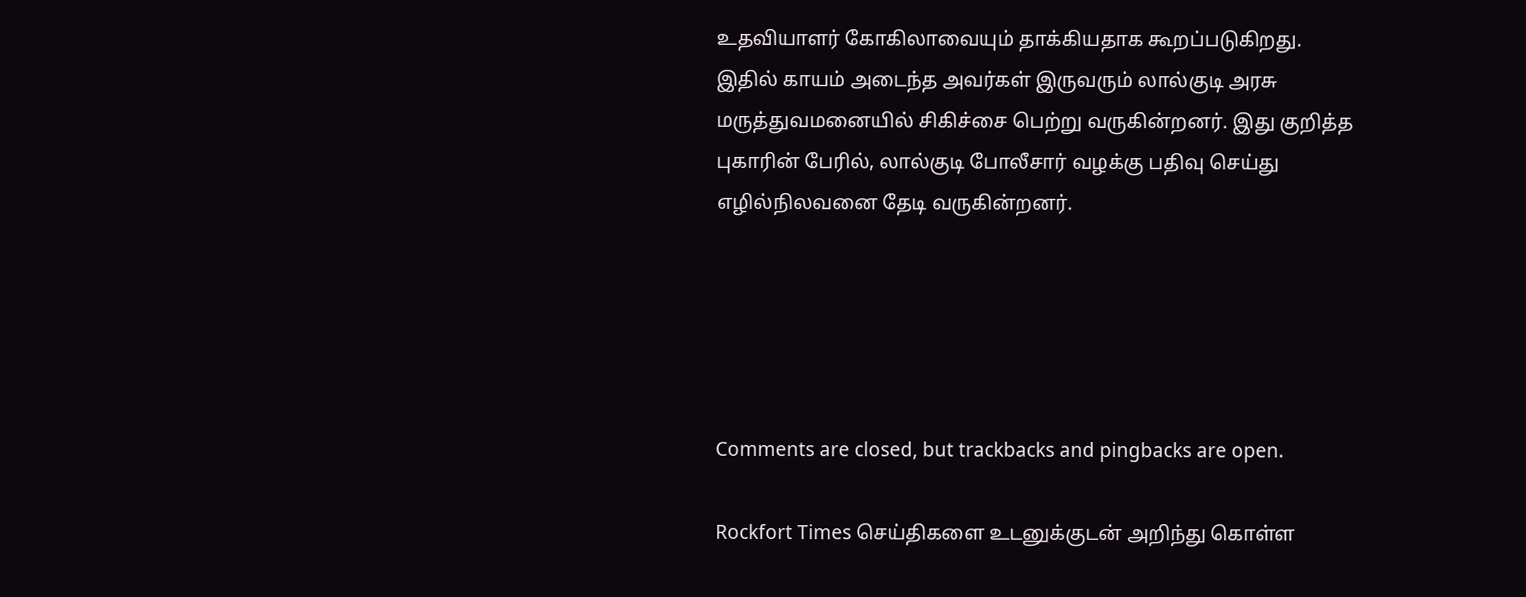உதவியாளர் கோகிலாவையும் தாக்கியதாக கூறப்படுகிறது. இதில் காயம் அடைந்த அவர்கள் இருவரும் லால்குடி அரசு மருத்துவமனையில் சிகிச்சை பெற்று வருகின்றனர். இது குறித்த புகாரின் பேரில், லால்குடி போலீசார் வழக்கு பதிவு செய்து எழில்நிலவனை தேடி வருகின்றனர்.





Comments are closed, but trackbacks and pingbacks are open.

Rockfort Times செய்திகளை உடனுக்குடன் அறிந்து கொள்ள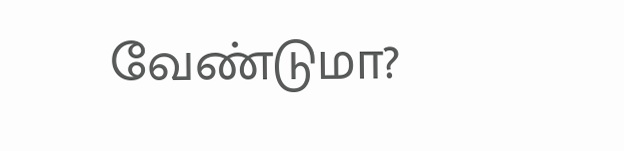வேண்டுமா?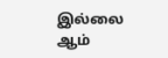இல்லை ஆம்